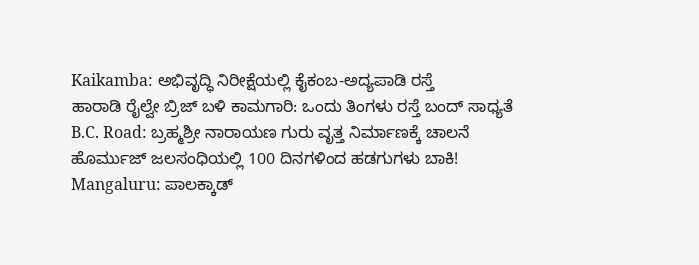Kaikamba: ಅಭಿವೃದ್ಧಿ ನಿರೀಕ್ಷೆಯಲ್ಲಿ ಕೈಕಂಬ-ಅದ್ಯಪಾಡಿ ರಸ್ತೆ
ಹಾರಾಡಿ ರೈಲ್ವೇ ಬ್ರಿಜ್ ಬಳಿ ಕಾಮಗಾರಿ: ಒಂದು ತಿಂಗಳು ರಸ್ತೆ ಬಂದ್ ಸಾಧ್ಯತೆ
B.C. Road: ಬ್ರಹ್ಮಶ್ರೀ ನಾರಾಯಣ ಗುರು ವೃತ್ತ ನಿರ್ಮಾಣಕ್ಕೆ ಚಾಲನೆ
ಹೊರ್ಮುಜ್ ಜಲಸಂಧಿಯಲ್ಲಿ 100 ದಿನಗಳಿಂದ ಹಡಗುಗಳು ಬಾಕಿ!
Mangaluru: ಪಾಲಕ್ಕಾಡ್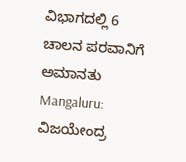ವಿಭಾಗದಲ್ಲಿ 6 ಚಾಲನ ಪರವಾನಿಗೆ ಅಮಾನತು
Mangaluru: ವಿಜಯೇಂದ್ರ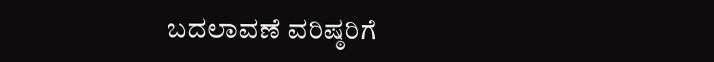ಬದಲಾವಣೆ ವರಿಷ್ಠರಿಗೆ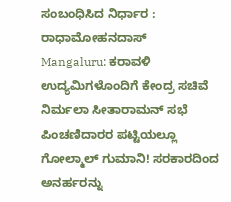ಸಂಬಂಧಿಸಿದ ನಿರ್ಧಾರ : ರಾಧಾಮೋಹನದಾಸ್
Mangaluru: ಕರಾವಳಿ ಉದ್ಯಮಿಗಳೊಂದಿಗೆ ಕೇಂದ್ರ ಸಚಿವೆ ನಿರ್ಮಲಾ ಸೀತಾರಾಮನ್ ಸಭೆ
ಪಿಂಚಣಿದಾರರ ಪಟ್ಟಿಯಲ್ಲೂ ಗೋಲ್ಮಾಲ್ ಗುಮಾನಿ! ಸರಕಾರದಿಂದ ಅನರ್ಹರನ್ನು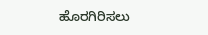ಹೊರಗಿರಿಸಲು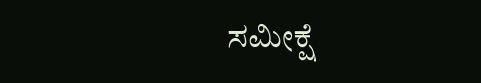ಸಮೀಕ್ಷೆ